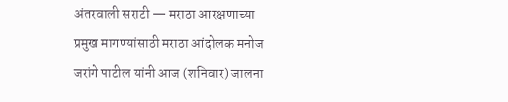अंतरवाली सराटी — मराठा आरक्षणाच्या प्रमुख मागण्यांसाठी मराठा आंदोलक मनोज जरांगे पाटील यांनी आज (शनिवार) जालना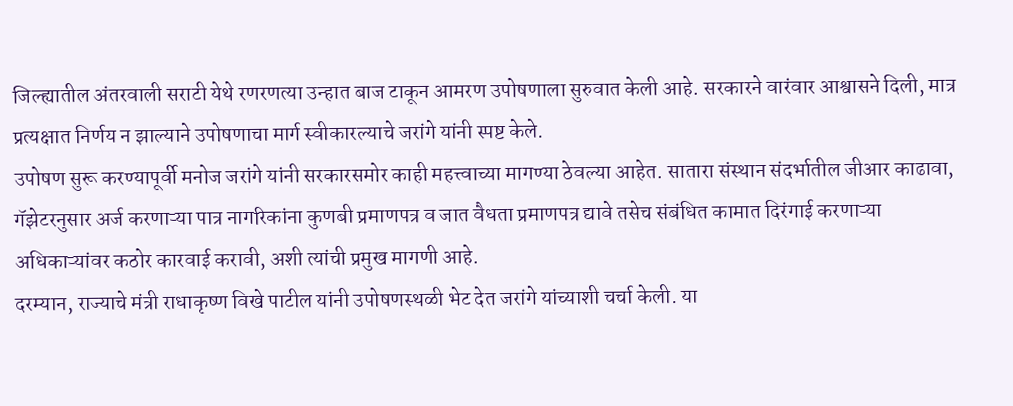जिल्ह्यातील अंतरवाली सराटी येथे रणरणत्या उन्हात बाज टाकून आमरण उपोषणाला सुरुवात केली आहे. सरकारने वारंवार आश्वासने दिली, मात्र प्रत्यक्षात निर्णय न झाल्याने उपोषणाचा मार्ग स्वीकारल्याचे जरांगे यांनी स्पष्ट केले.
उपोषण सुरू करण्यापूर्वी मनोज जरांगे यांनी सरकारसमोर काही महत्त्वाच्या मागण्या ठेवल्या आहेत. सातारा संस्थान संदर्भातील जीआर काढावा, गॅझेटरनुसार अर्ज करणाऱ्या पात्र नागरिकांना कुणबी प्रमाणपत्र व जात वैधता प्रमाणपत्र द्यावे तसेच संबंधित कामात दिरंगाई करणाऱ्या अधिकाऱ्यांवर कठोर कारवाई करावी, अशी त्यांची प्रमुख मागणी आहे.
दरम्यान, राज्याचे मंत्री राधाकृष्ण विखे पाटील यांनी उपोषणस्थळी भेट देत जरांगे यांच्याशी चर्चा केली. या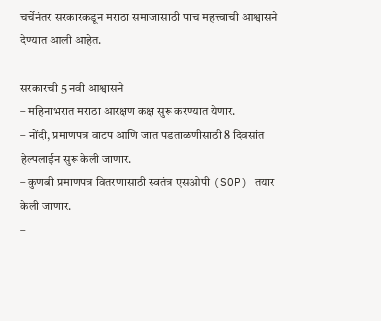चर्चेनंतर सरकारकडून मराठा समाजासाठी पाच महत्त्वाची आश्वासने देण्यात आली आहेत.

सरकारची 5 नवी आश्वासने
– महिनाभरात मराठा आरक्षण कक्ष सुरू करण्यात येणार.
– नोंदी, प्रमाणपत्र वाटप आणि जात पडताळणीसाठी 8 दिवसांत हेल्पलाईन सुरू केली जाणार.
– कुणबी प्रमाणपत्र वितरणासाठी स्वतंत्र एसओपी (SOP) तयार केली जाणार.
–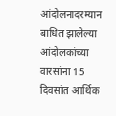आंदोलनादरम्यान बाधित झालेल्या आंदोलकांच्या वारसांना 15 दिवसांत आर्थिक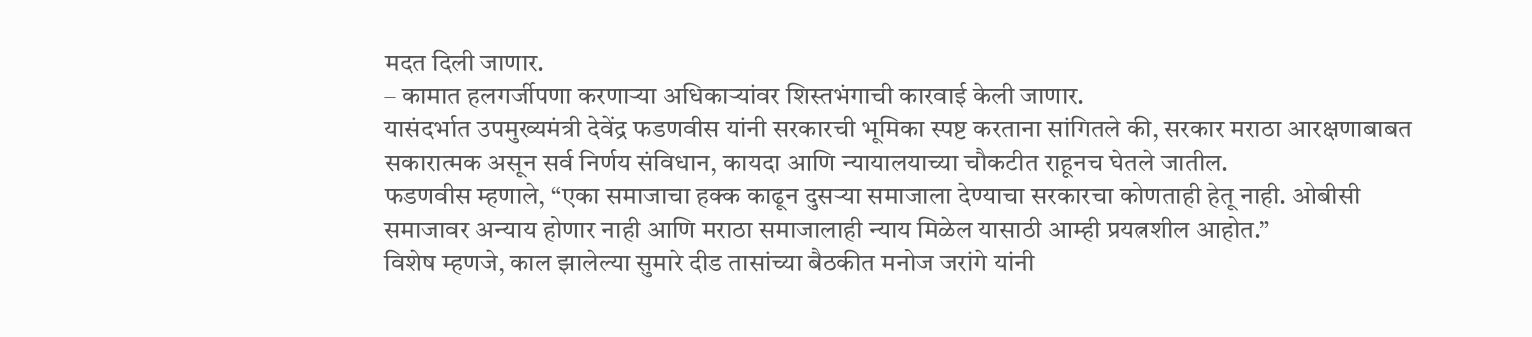मदत दिली जाणार.
– कामात हलगर्जीपणा करणाऱ्या अधिकाऱ्यांवर शिस्तभंगाची कारवाई केली जाणार.
यासंदर्भात उपमुख्यमंत्री देवेंद्र फडणवीस यांनी सरकारची भूमिका स्पष्ट करताना सांगितले की, सरकार मराठा आरक्षणाबाबत सकारात्मक असून सर्व निर्णय संविधान, कायदा आणि न्यायालयाच्या चौकटीत राहूनच घेतले जातील.
फडणवीस म्हणाले, “एका समाजाचा हक्क काढून दुसऱ्या समाजाला देण्याचा सरकारचा कोणताही हेतू नाही. ओबीसी समाजावर अन्याय होणार नाही आणि मराठा समाजालाही न्याय मिळेल यासाठी आम्ही प्रयत्नशील आहोत.”
विशेष म्हणजे, काल झालेल्या सुमारे दीड तासांच्या बैठकीत मनोज जरांगे यांनी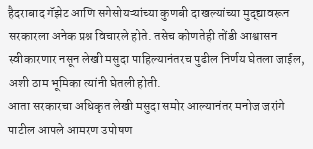हैदराबाद गॅझेट आणि सगेसोयऱ्यांच्या कुणबी दाखल्यांच्या मुद्द्यावरून सरकारला अनेक प्रश्न विचारले होते. तसेच कोणतेही तोंडी आश्वासन स्वीकारणार नसून लेखी मसुदा पाहिल्यानंतरच पुढील निर्णय घेतला जाईल, अशी ठाम भूमिका त्यांनी घेतली होती.
आता सरकारचा अधिकृत लेखी मसुदा समोर आल्यानंतर मनोज जरांगे पाटील आपले आमरण उपोषण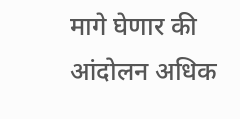मागे घेणार की आंदोलन अधिक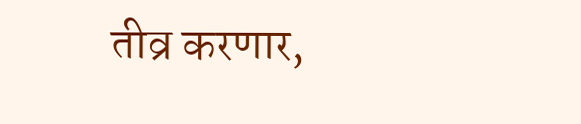तीव्र करणार,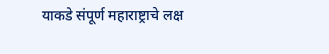याकडे संपूर्ण महाराष्ट्राचे लक्ष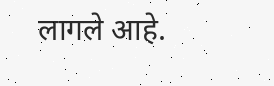लागले आहे.